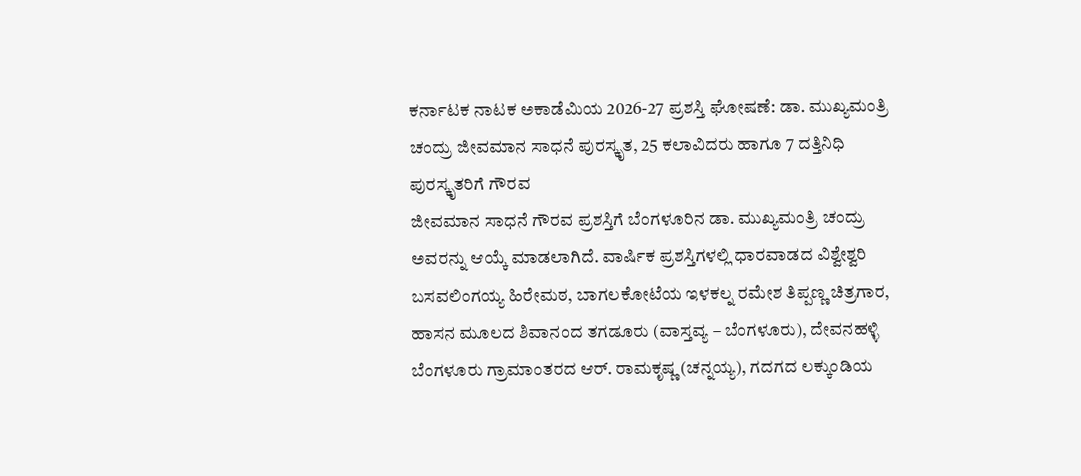ಕರ್ನಾಟಕ ನಾಟಕ ಅಕಾಡೆಮಿಯ 2026-27 ಪ್ರಶಸ್ತಿ ಘೋಷಣೆ: ಡಾ. ಮುಖ್ಯಮಂತ್ರಿ ಚಂದ್ರು ಜೀವಮಾನ ಸಾಧನೆ ಪುರಸ್ಕೃತ, 25 ಕಲಾವಿದರು ಹಾಗೂ 7 ದತ್ತಿನಿಧಿ ಪುರಸ್ಕೃತರಿಗೆ ಗೌರವ
ಜೀವಮಾನ ಸಾಧನೆ ಗೌರವ ಪ್ರಶಸ್ತಿಗೆ ಬೆಂಗಳೂರಿನ ಡಾ. ಮುಖ್ಯಮಂತ್ರಿ ಚಂದ್ರು ಅವರನ್ನು ಆಯ್ಕೆ ಮಾಡಲಾಗಿದೆ. ವಾರ್ಷಿಕ ಪ್ರಶಸ್ತಿಗಳಲ್ಲಿ ಧಾರವಾಡದ ವಿಶ್ವೇಶ್ವರಿ ಬಸವಲಿಂಗಯ್ಯ ಹಿರೇಮಠ, ಬಾಗಲಕೋಟೆಯ ಇಳಕಲ್ನ ರಮೇಶ ತಿಪ್ಪಣ್ಣ ಚಿತ್ರಗಾರ, ಹಾಸನ ಮೂಲದ ಶಿವಾನಂದ ತಗಡೂರು (ವಾಸ್ತವ್ಯ – ಬೆಂಗಳೂರು), ದೇವನಹಳ್ಳಿ ಬೆಂಗಳೂರು ಗ್ರಾಮಾಂತರದ ಆರ್. ರಾಮಕೃಷ್ಣ (ಚನ್ನಯ್ಯ), ಗದಗದ ಲಕ್ಕುಂಡಿಯ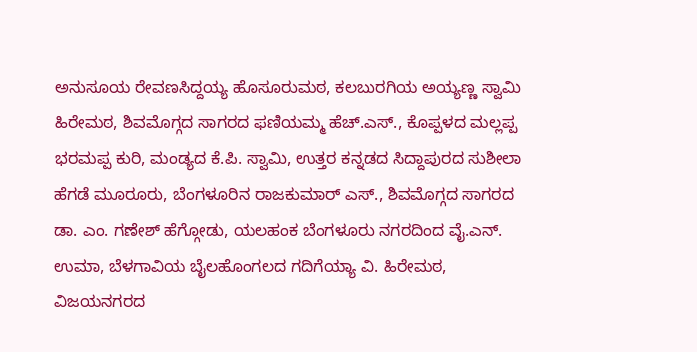ಅನುಸೂಯ ರೇವಣಸಿದ್ದಯ್ಯ ಹೊಸೂರುಮಠ, ಕಲಬುರಗಿಯ ಅಯ್ಯಣ್ಣ ಸ್ವಾಮಿ ಹಿರೇಮಠ, ಶಿವಮೊಗ್ಗದ ಸಾಗರದ ಫಣಿಯಮ್ಮ ಹೆಚ್.ಎಸ್., ಕೊಪ್ಪಳದ ಮಲ್ಲಪ್ಪ ಭರಮಪ್ಪ ಕುರಿ, ಮಂಡ್ಯದ ಕೆ.ಪಿ. ಸ್ವಾಮಿ, ಉತ್ತರ ಕನ್ನಡದ ಸಿದ್ದಾಪುರದ ಸುಶೀಲಾ ಹೆಗಡೆ ಮೂರೂರು, ಬೆಂಗಳೂರಿನ ರಾಜಕುಮಾರ್ ಎಸ್., ಶಿವಮೊಗ್ಗದ ಸಾಗರದ ಡಾ. ಎಂ. ಗಣೇಶ್ ಹೆಗ್ಗೋಡು, ಯಲಹಂಕ ಬೆಂಗಳೂರು ನಗರದಿಂದ ವೈ.ಎನ್. ಉಮಾ, ಬೆಳಗಾವಿಯ ಬೈಲಹೊಂಗಲದ ಗದಿಗೆಯ್ಯಾ ವಿ. ಹಿರೇಮಠ, ವಿಜಯನಗರದ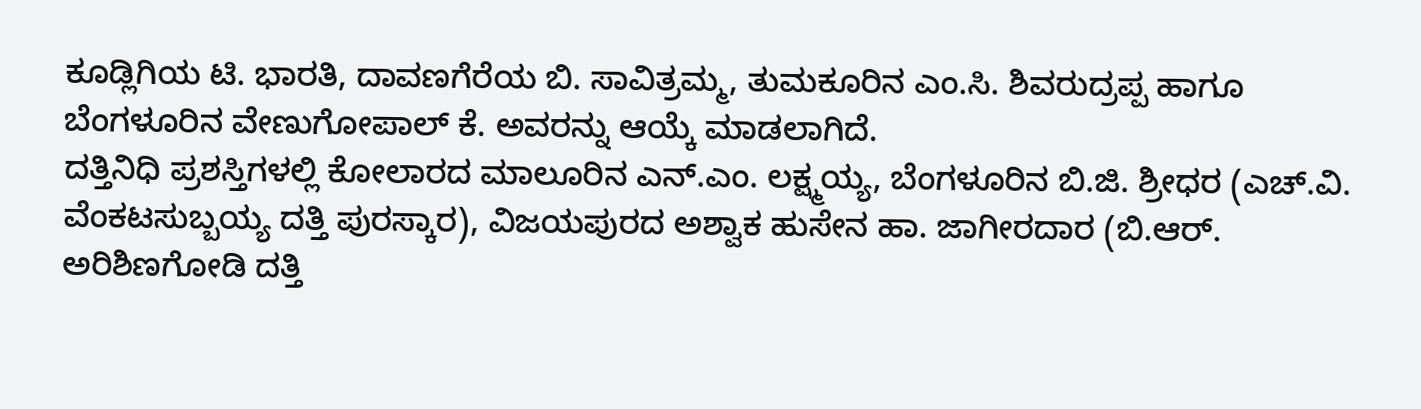ಕೂಡ್ಲಿಗಿಯ ಟಿ. ಭಾರತಿ, ದಾವಣಗೆರೆಯ ಬಿ. ಸಾವಿತ್ರಮ್ಮ, ತುಮಕೂರಿನ ಎಂ.ಸಿ. ಶಿವರುದ್ರಪ್ಪ ಹಾಗೂ ಬೆಂಗಳೂರಿನ ವೇಣುಗೋಪಾಲ್ ಕೆ. ಅವರನ್ನು ಆಯ್ಕೆ ಮಾಡಲಾಗಿದೆ.
ದತ್ತಿನಿಧಿ ಪ್ರಶಸ್ತಿಗಳಲ್ಲಿ ಕೋಲಾರದ ಮಾಲೂರಿನ ಎನ್.ಎಂ. ಲಕ್ಷ್ಮಯ್ಯ, ಬೆಂಗಳೂರಿನ ಬಿ.ಜಿ. ಶ್ರೀಧರ (ಎಚ್.ವಿ. ವೆಂಕಟಸುಬ್ಬಯ್ಯ ದತ್ತಿ ಪುರಸ್ಕಾರ), ವಿಜಯಪುರದ ಅಶ್ವಾಕ ಹುಸೇನ ಹಾ. ಜಾಗೀರದಾರ (ಬಿ.ಆರ್. ಅರಿಶಿಣಗೋಡಿ ದತ್ತಿ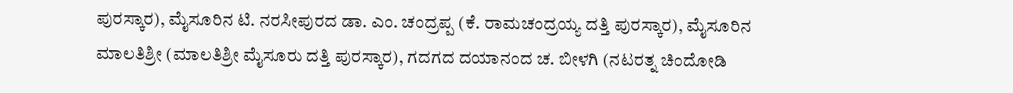ಪುರಸ್ಕಾರ), ಮೈಸೂರಿನ ಟಿ. ನರಸೀಪುರದ ಡಾ. ಎಂ. ಚಂದ್ರಪ್ಪ (ಕೆ. ರಾಮಚಂದ್ರಯ್ಯ ದತ್ತಿ ಪುರಸ್ಕಾರ), ಮೈಸೂರಿನ ಮಾಲತಿಶ್ರೀ (ಮಾಲತಿಶ್ರೀ ಮೈಸೂರು ದತ್ತಿ ಪುರಸ್ಕಾರ), ಗದಗದ ದಯಾನಂದ ಚ. ಬೀಳಗಿ (ನಟರತ್ನ ಚಿಂದೋಡಿ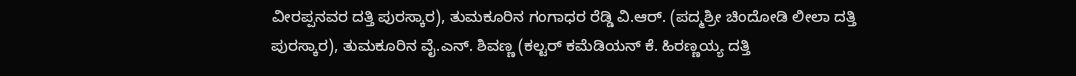ವೀರಪ್ಪನವರ ದತ್ತಿ ಪುರಸ್ಕಾರ), ತುಮಕೂರಿನ ಗಂಗಾಧರ ರೆಡ್ಡಿ ವಿ.ಆರ್. (ಪದ್ಮಶ್ರೀ ಚಿಂದೋಡಿ ಲೀಲಾ ದತ್ತಿ ಪುರಸ್ಕಾರ), ತುಮಕೂರಿನ ವೈ.ಎನ್. ಶಿವಣ್ಣ (ಕಲ್ಟರ್ ಕಮೆಡಿಯನ್ ಕೆ. ಹಿರಣ್ಣಯ್ಯ ದತ್ತಿ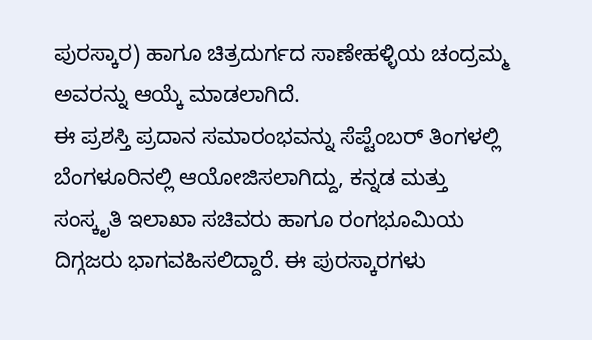ಪುರಸ್ಕಾರ) ಹಾಗೂ ಚಿತ್ರದುರ್ಗದ ಸಾಣೇಹಳ್ಳಿಯ ಚಂದ್ರಮ್ಮ ಅವರನ್ನು ಆಯ್ಕೆ ಮಾಡಲಾಗಿದೆ.
ಈ ಪ್ರಶಸ್ತಿ ಪ್ರದಾನ ಸಮಾರಂಭವನ್ನು ಸೆಪ್ಟೆಂಬರ್ ತಿಂಗಳಲ್ಲಿ ಬೆಂಗಳೂರಿನಲ್ಲಿ ಆಯೋಜಿಸಲಾಗಿದ್ದು, ಕನ್ನಡ ಮತ್ತು ಸಂಸ್ಕೃತಿ ಇಲಾಖಾ ಸಚಿವರು ಹಾಗೂ ರಂಗಭೂಮಿಯ ದಿಗ್ಗಜರು ಭಾಗವಹಿಸಲಿದ್ದಾರೆ. ಈ ಪುರಸ್ಕಾರಗಳು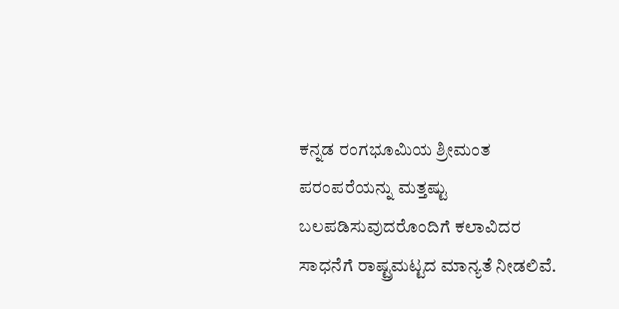ಕನ್ನಡ ರಂಗಭೂಮಿಯ ಶ್ರೀಮಂತ ಪರಂಪರೆಯನ್ನು ಮತ್ತಷ್ಟು ಬಲಪಡಿಸುವುದರೊಂದಿಗೆ ಕಲಾವಿದರ ಸಾಧನೆಗೆ ರಾಷ್ಟ್ರಮಟ್ಟದ ಮಾನ್ಯತೆ ನೀಡಲಿವೆ.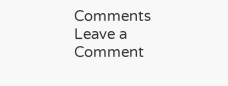Comments
Leave a Comment